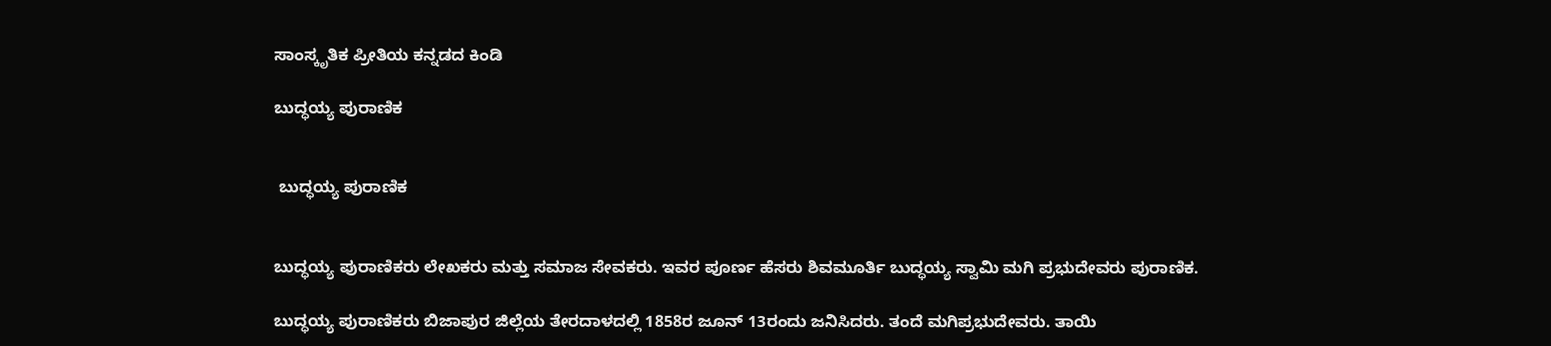ಸಾಂಸ್ಕೃತಿಕ ಪ್ರೀತಿಯ ಕನ್ನಡದ ಕಿಂಡಿ

ಬುದ್ಧಯ್ಯ ಪುರಾಣಿಕ


 ಬುದ್ಧಯ್ಯ ಪುರಾಣಿಕ


ಬುದ್ಧಯ್ಯ ಪುರಾಣಿಕರು ಲೇಖಕರು ಮತ್ತು ಸಮಾಜ ಸೇವಕರು. ಇವರ ಪೂರ್ಣ ಹೆಸರು ಶಿವಮೂರ್ತಿ ಬುದ್ಧಯ್ಯ ಸ್ವಾಮಿ ಮಗಿ ಪ್ರಭುದೇವರು ಪುರಾಣಿಕ.

ಬುದ್ಧಯ್ಯ ಪುರಾಣಿಕರು ಬಿಜಾಪುರ ಜಿಲ್ಲೆಯ ತೇರದಾಳದಲ್ಲಿ 1858ರ ಜೂನ್ 13ರಂದು ಜನಿಸಿದರು. ತಂದೆ ಮಗಿಪ್ರಭುದೇವರು. ತಾಯಿ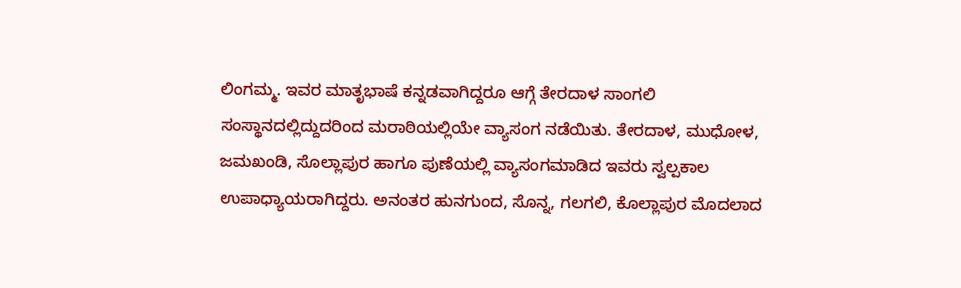ಲಿಂಗಮ್ಮ. ಇವರ ಮಾತೃಭಾಷೆ ಕನ್ನಡವಾಗಿದ್ದರೂ ಆಗ್ಗೆ ತೇರದಾಳ ಸಾಂಗಲಿ ಸಂಸ್ಥಾನದಲ್ಲಿದ್ದುದರಿಂದ ಮರಾಠಿಯಲ್ಲಿಯೇ ವ್ಯಾಸಂಗ ನಡೆಯಿತು. ತೇರದಾಳ, ಮುಧೋಳ, ಜಮಖಂಡಿ, ಸೊಲ್ಲಾಪುರ ಹಾಗೂ ಪುಣೆಯಲ್ಲಿ ವ್ಯಾಸಂಗಮಾಡಿದ ಇವರು ಸ್ವಲ್ಪಕಾಲ ಉಪಾಧ್ಯಾಯರಾಗಿದ್ದರು. ಅನಂತರ ಹುನಗುಂದ, ಸೊನ್ನ, ಗಲಗಲಿ, ಕೊಲ್ಲಾಪುರ ಮೊದಲಾದ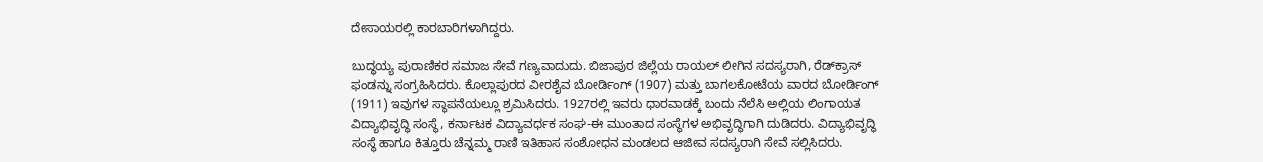ದೇಸಾಯರಲ್ಲಿ ಕಾರಬಾರಿಗಳಾಗಿದ್ದರು.

ಬುದ್ಧಯ್ಯ ಪುರಾಣಿಕರ ಸಮಾಜ ಸೇವೆ ಗಣ್ಯವಾದುದು. ಬಿಜಾಪುರ ಜಿಲ್ಲೆಯ ರಾಯಲ್ ಲೀಗಿನ ಸದಸ್ಯರಾಗಿ, ರೆಡ್‍ಕ್ರಾಸ್ ಫಂಡನ್ನು ಸಂಗ್ರಹಿಸಿದರು. ಕೊಲ್ಲಾಪುರದ ವೀರಶೈವ ಬೋರ್ಡಿಂಗ್ (1907) ಮತ್ತು ಬಾಗಲಕೋಟೆಯ ವಾರದ ಬೋರ್ಡಿಂಗ್ (1911) ಇವುಗಳ ಸ್ಥಾಪನೆಯಲ್ಲೂ ಶ್ರಮಿಸಿದರು. 1927ರಲ್ಲಿ ಇವರು ಧಾರವಾಡಕ್ಕೆ ಬಂದು ನೆಲೆಸಿ ಅಲ್ಲಿಯ ಲಿಂಗಾಯತ ವಿದ್ಯಾಭಿವೃದ್ಧಿ ಸಂಸ್ಥೆ, ಕರ್ನಾಟಕ ವಿದ್ಯಾವರ್ಧಕ ಸಂಘ-ಈ ಮುಂತಾದ ಸಂಸ್ಥೆಗಳ ಅಭಿವೃದ್ಧಿಗಾಗಿ ದುಡಿದರು. ವಿದ್ಯಾಭಿವೃದ್ಧಿ ಸಂಸ್ಥೆ ಹಾಗೂ ಕಿತ್ತೂರು ಚೆನ್ನಮ್ಮ ರಾಣಿ ಇತಿಹಾಸ ಸಂಶೋಧನ ಮಂಡಲದ ಆಜೀವ ಸದಸ್ಯರಾಗಿ ಸೇವೆ ಸಲ್ಲಿಸಿದರು.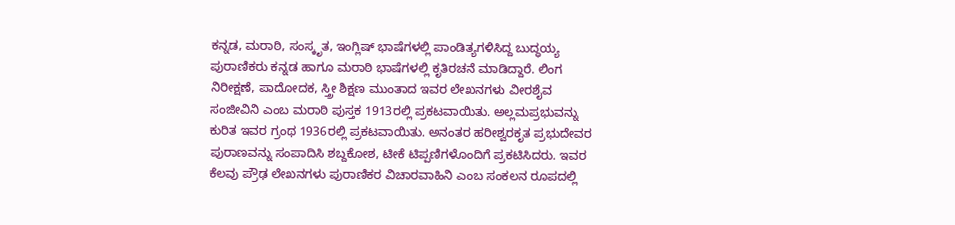ಕನ್ನಡ, ಮರಾಠಿ, ಸಂಸ್ಕೃತ, ಇಂಗ್ಲಿಷ್ ಭಾಷೆಗಳಲ್ಲಿ ಪಾಂಡಿತ್ಯಗಳಿಸಿದ್ದ ಬುದ್ಧಯ್ಯ ಪುರಾಣಿಕರು ಕನ್ನಡ ಹಾಗೂ ಮರಾಠಿ ಭಾಷೆಗಳಲ್ಲಿ ಕೃತಿರಚನೆ ಮಾಡಿದ್ದಾರೆ. ಲಿಂಗ ನಿರೀಕ್ಷಣೆ, ಪಾದೋದಕ, ಸ್ತ್ರೀ ಶಿಕ್ಷಣ ಮುಂತಾದ ಇವರ ಲೇಖನಗಳು ವೀರಶೈವ ಸಂಜೀವಿನಿ ಎಂಬ ಮರಾಠಿ ಪುಸ್ತಕ 1913ರಲ್ಲಿ ಪ್ರಕಟವಾಯಿತು. ಅಲ್ಲಮಪ್ರಭುವನ್ನು ಕುರಿತ ಇವರ ಗ್ರಂಥ 1936ರಲ್ಲಿ ಪ್ರಕಟವಾಯಿತು. ಅನಂತರ ಹರೀಶ್ವರಕೃತ ಪ್ರಭುದೇವರ ಪುರಾಣವನ್ನು ಸಂಪಾದಿಸಿ ಶಬ್ದಕೋಶ, ಟೀಕೆ ಟಿಪ್ಪಣಿಗಳೊಂದಿಗೆ ಪ್ರಕಟಿಸಿದರು. ಇವರ ಕೆಲವು ಪ್ರೌಢ ಲೇಖನಗಳು ಪುರಾಣಿಕರ ವಿಚಾರವಾಹಿನಿ ಎಂಬ ಸಂಕಲನ ರೂಪದಲ್ಲಿ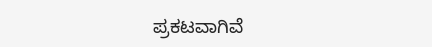ಪ್ರಕಟವಾಗಿವೆ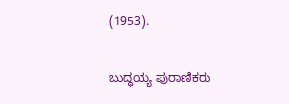(1953).

ಬುದ್ಧಯ್ಯ ಪುರಾಣಿಕರು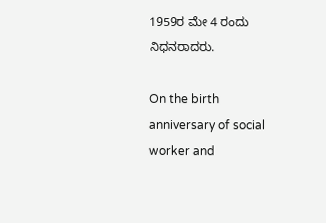1959ರ ಮೇ 4 ರಂದು ನಿಧನರಾದರು.

On the birth anniversary of social worker and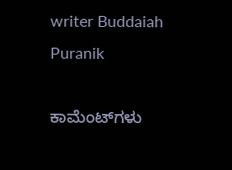writer Buddaiah Puranik

ಕಾಮೆಂಟ್‌ಗಳು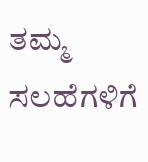ತಮ್ಮ ಸಲಹೆಗಳಿಗೆ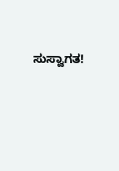ಸುಸ್ವಾಗತ!